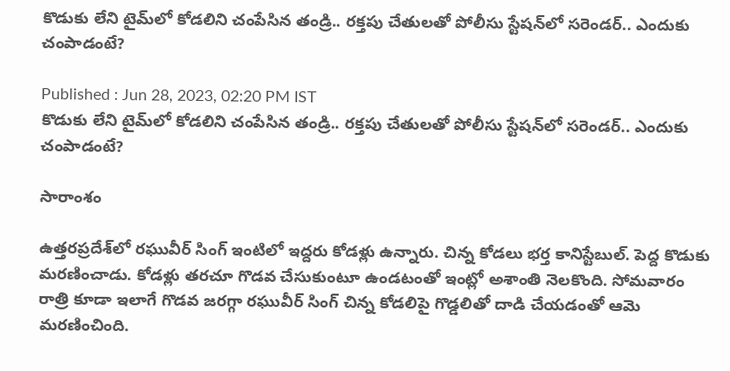కొడుకు లేని టైమ్‌లో కోడలిని చంపేసిన తండ్రి.. రక్తపు చేతులతో పోలీసు స్టేషన్‌లో సరెండర్.. ఎందుకు చంపాడంటే?

Published : Jun 28, 2023, 02:20 PM IST
కొడుకు లేని టైమ్‌లో కోడలిని చంపేసిన తండ్రి.. రక్తపు చేతులతో పోలీసు స్టేషన్‌లో సరెండర్.. ఎందుకు చంపాడంటే?

సారాంశం

ఉత్తరప్రదేశ్‌లో రఘువీర్ సింగ్ ఇంటిలో ఇద్దరు కోడళ్లు ఉన్నారు. చిన్న కోడలు భర్త కానిస్టేబుల్. పెద్ద కొడుకు మరణించాడు. కోడళ్లు తరచూ గొడవ చేసుకుంటూ ఉండటంతో ఇంట్లో అశాంతి నెలకొంది. సోమవారం రాత్రి కూడా ఇలాగే గొడవ జరగ్గా రఘువీర్ సింగ్ చిన్న కోడలిపై గొడ్డలితో దాడి చేయడంతో ఆమె మరణించింది.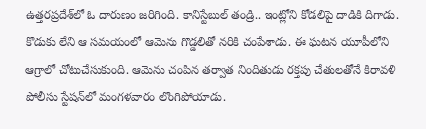ఉత్తరప్రదేశ్‌లో ఓ దారుణం జరిగింది. కానిస్టేబుల్ తండ్రి.. ఇంట్లోని కోడలిపై దాడికి దిగాడు. కొడుకు లేని ఆ సమయంలో ఆమెను గొడ్డలితో నరికి చంపేశాడు. ఈ ఘటన యూపీలోని ఆగ్రాలో చోటుచేసుకుంది. ఆమెను చంపిన తర్వాత నిందితుడు రక్తపు చేతులతోనే కిరావళి పోలీసు స్టేషన్‌లో మంగళవారం లొంగిపోయాడు.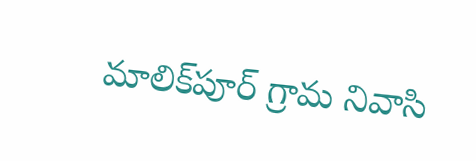మాలిక్‌పూర్ గ్రామ నివాసి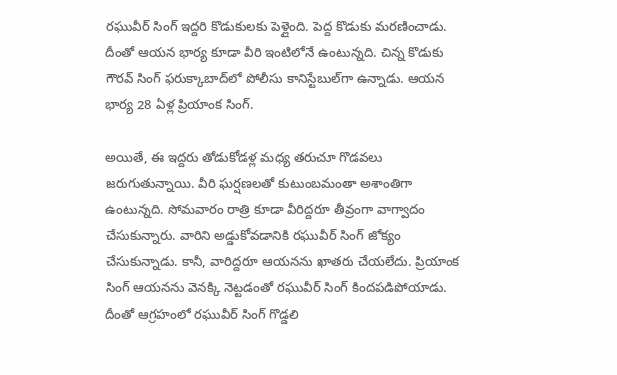రఘువీర్ సింగ్‌ ఇద్దరి కొడుకులకు పెళ్లైంది. పెద్ద కొడుకు మరణించాడు. దీంతో ఆయన భార్య కూడా వీరి ఇంటిలోనే ఉంటున్నది. చిన్న కొడుకు గౌరవ్ సింగ్ ఫరుక్కాబాద్‌లో పోలీసు కానిస్టేబుల్‌గా ఉన్నాడు. ఆయన భార్య 28 ఏళ్ల ప్రియాంక సింగ్.

అయితే, ఈ ఇద్దరు తోడుకోడళ్ల మధ్య తరుచూ గొడవలు జరుగుతున్నాయి. వీరి ఘర్షణలతో కుటుంబమంతా అశాంతిగా ఉంటున్నది. సోమవారం రాత్రి కూడా వీరిద్దరూ తీవ్రంగా వాగ్వాదం చేసుకున్నారు. వారిని అడ్డుకోవడానికి రఘువీర్ సింగ్ జోక్యం చేసుకున్నాడు. కానీ, వారిద్దరూ ఆయనను ఖాతరు చేయలేదు. ప్రియాంక సింగ్ ఆయనను వెనక్కి నెట్టడంతో రఘువీర్ సింగ్ కిందపడిపోయాడు. దీంతో ఆగ్రహంలో రఘువీర్ సింగ్ గొడ్డలి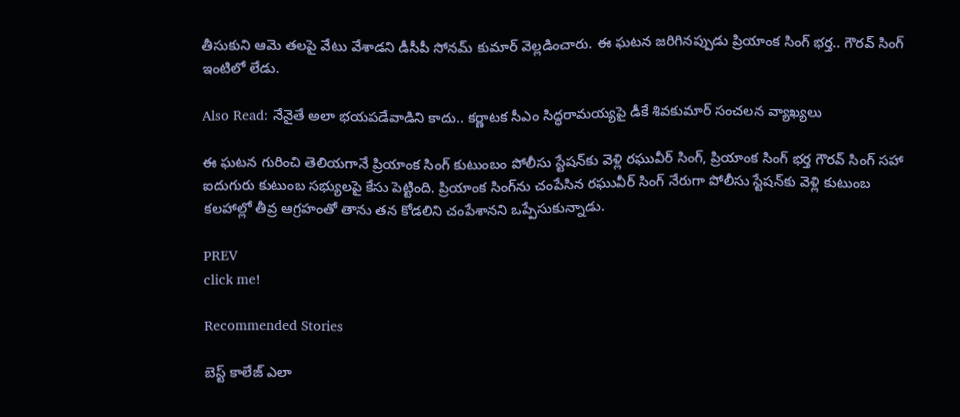తీసుకుని ఆమె తలపై వేటు వేశాడని డీసీపీ సోనమ్ కుమార్ వెల్లడించారు. ఈ ఘటన జరిగినప్పుడు ప్రియాంక సింగ్ భర్త.. గౌరవ్ సింగ్ ఇంటిలో లేడు.

Also Read: నేనైతే అలా భయపడేవాడిని కాదు.. కర్ణాటక సీఎం సిద్ధరామయ్యపై డీకే శివకుమార్ సంచలన వ్యాఖ్యలు

ఈ ఘటన గురించి తెలియగానే ప్రియాంక సింగ్ కుటుంబం పోలీసు స్టేషన్‌కు వెళ్లి రఘువీర్ సింగ్, ప్రియాంక సింగ్ భర్త గౌరవ్ సింగ్ సహా ఐదుగురు కుటుంబ సభ్యులపై కేసు పెట్టింది. ప్రియాంక సింగ్‌ను చంపేసిన రఘువీర్ సింగ్ నేరుగా పోలీసు స్టేషన్‌కు వెళ్లి కుటుంబ కలహాల్లో తీవ్ర ఆగ్రహంతో తాను తన కోడలిని చంపేశానని ఒప్పేసుకున్నాడు.

PREV
click me!

Recommended Stories

బెస్ట్ కాలేజ్ ఎలా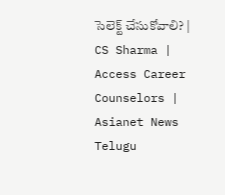సెలెక్ట్ చేసుకోవాలి? | CS Sharma | Access Career Counselors | Asianet News Telugu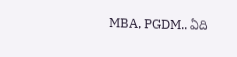MBA, PGDM.. ఏది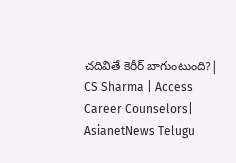చదివితే కెరీర్ బాగుంటుంది?| CS Sharma | Access Career Counselors| AsianetNews Telugu